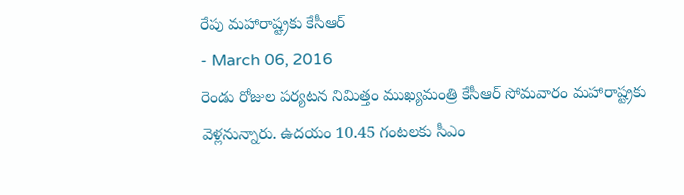రేపు మహారాష్ట్రకు కేసీఆర్
- March 06, 2016
రెండు రోజుల పర్యటన నిమిత్తం ముఖ్యమంత్రి కేసీఆర్ సోమవారం మహారాష్ట్రకు వెళ్లనున్నారు. ఉదయం 10.45 గంటలకు సీఎం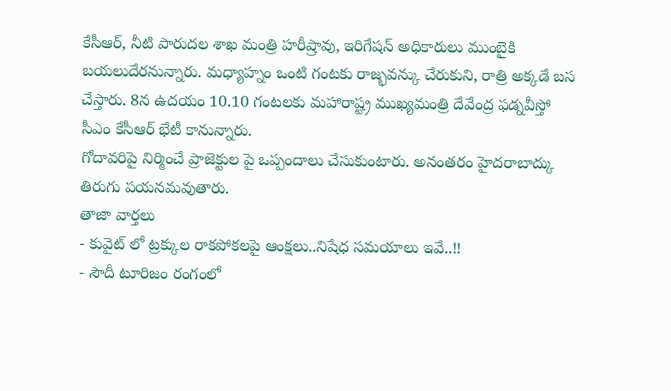కేసీఆర్, నీటి పారుదల శాఖ మంత్రి హరీష్రావు, ఇరిగేషన్ అధికారులు ముంబైకి బయలుదేరనున్నారు. మధ్యాహ్నం ఒంటి గంటకు రాజ్భవన్కు చేరుకుని, రాత్రి అక్కడే బస చేస్తారు. 8న ఉదయం 10.10 గంటలకు మహారాష్ట్ర ముఖ్యమంత్రి దేవేంద్ర ఫడ్నవీస్తో సీఎం కేసీఆర్ భేటీ కానున్నారు.
గోదావరిపై నిర్మించే ప్రాజెక్టుల పై ఒప్పందాలు చేసుకుంటారు. అనంతరం హైదరాబాద్కు తిరుగు పయనమవుతారు.
తాజా వార్తలు
- కువైట్ లో ట్రక్కుల రాకపోకలపై ఆంక్షలు..నిషేధ సమయాలు ఇవే..!!
- సౌదీ టూరిజం రంగంలో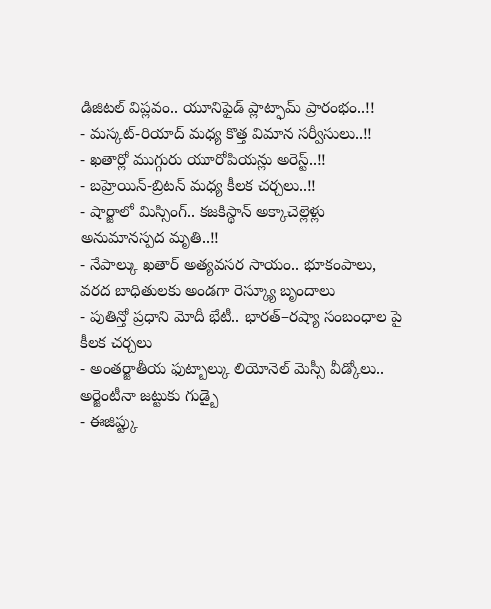డిజిటల్ విప్లవం.. యూనిఫైడ్ ప్లాట్ఫామ్ ప్రారంభం..!!
- మస్కట్-రియాద్ మధ్య కొత్త విమాన సర్వీసులు..!!
- ఖతార్లో ముగ్గురు యూరోపియన్లు అరెస్ట్..!!
- బహ్రెయిన్-బ్రిటన్ మధ్య కీలక చర్చలు..!!
- షార్జాలో మిస్సింగ్.. కజకిస్థాన్ అక్కాచెల్లెళ్లు అనుమానస్పద మృతి..!!
- నేపాల్కు ఖతార్ అత్యవసర సాయం.. భూకంపాలు, వరద బాధితులకు అండగా రెస్క్యూ బృందాలు
- పుతిన్తో ప్రధాని మోదీ భేటీ.. భారత్–రష్యా సంబంధాల పై కీలక చర్చలు
- అంతర్జాతీయ ఫుట్బాల్కు లియోనెల్ మెస్సీ వీడ్కోలు.. అర్జెంటీనా జట్టుకు గుడ్బై
- ఈజిప్ట్కు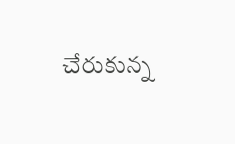చేరుకున్న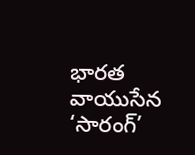భారత వాయుసేన ‘సారంగ్’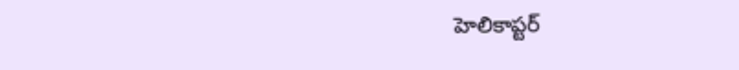హెలికాప్టర్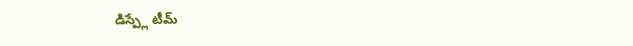డిస్ప్లే టీమ్